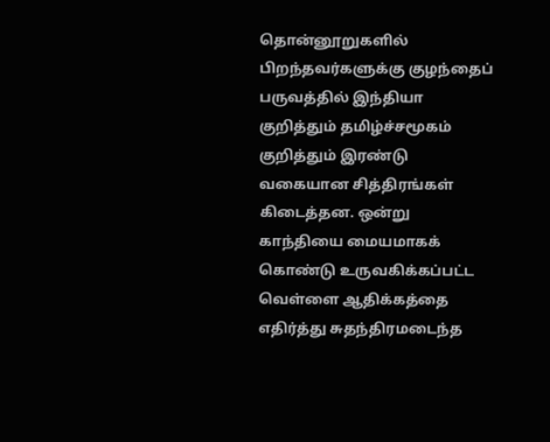தொன்னூறுகளில் பிறந்தவர்களுக்கு குழந்தைப் பருவத்தில் இந்தியா குறித்தும் தமிழ்ச்சமூகம் குறித்தும் இரண்டு வகையான சித்திரங்கள் கிடைத்தன. ஒன்று காந்தியை மையமாகக் கொண்டு உருவகிக்கப்பட்ட வெள்ளை ஆதிக்கத்தை எதிர்த்து சுதந்திரமடைந்த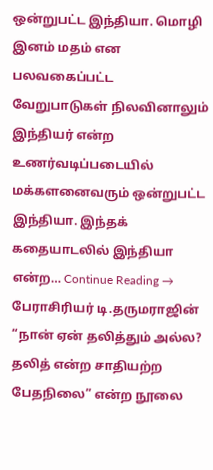ஒன்றுபட்ட இந்தியா. மொழி இனம் மதம் என பலவகைப்பட்ட வேறுபாடுகள் நிலவினாலும் இந்தியர் என்ற உணர்வடிப்படையில் மக்களனைவரும் ஒன்றுபட்ட இந்தியா. இந்தக் கதையாடலில் இந்தியா என்ற… Continue Reading →
பேராசிரியர் டி.தருமராஜின் “நான் ஏன் தலித்தும் அல்ல? தலித் என்ற சாதியற்ற பேதநிலை” என்ற நூலை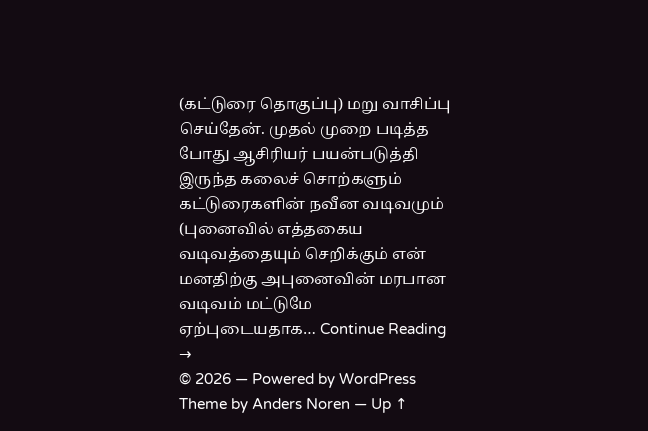(கட்டுரை தொகுப்பு) மறு வாசிப்பு செய்தேன். முதல் முறை படித்த போது ஆசிரியர் பயன்படுத்தி இருந்த கலைச் சொற்களும் கட்டுரைகளின் நவீன வடிவமும் (புனைவில் எத்தகைய வடிவத்தையும் செறிக்கும் என் மனதிற்கு அபுனைவின் மரபான வடிவம் மட்டுமே ஏற்புடையதாக… Continue Reading →
© 2026 — Powered by WordPress
Theme by Anders Noren — Up ↑